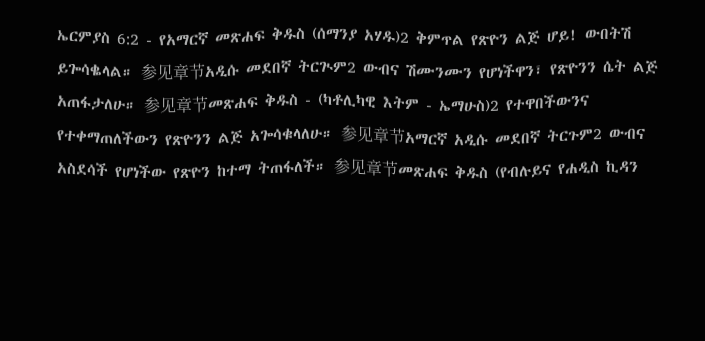ኤርምያስ 6:2 - የአማርኛ መጽሐፍ ቅዱስ (ሰማንያ አሃዱ)2 ቅምጥል የጽዮን ልጅ ሆይ! ውበትሽ ይጐሳቈላል። 参见章节አዲሱ መደበኛ ትርጒም2 ውብና ሽሙንሙን የሆነችዋን፣ የጽዮንን ሴት ልጅ አጠፋታለሁ። 参见章节መጽሐፍ ቅዱስ - (ካቶሊካዊ እትም - ኤማሁስ)2 የተዋበችውንና የተቀማጠለችውን የጽዮንን ልጅ አጐሳቁላለሁ። 参见章节አማርኛ አዲሱ መደበኛ ትርጉም2 ውብና አስደሳች የሆነችው የጽዮን ከተማ ትጠፋለች። 参见章节መጽሐፍ ቅዱስ (የብሉይና የሐዲስ ኪዳን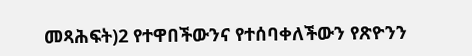መጻሕፍት)2 የተዋበችውንና የተሰባቀለችውን የጽዮንን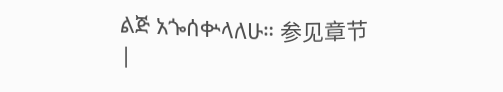ልጅ አጐሰቍላለሁ። 参见章节 |